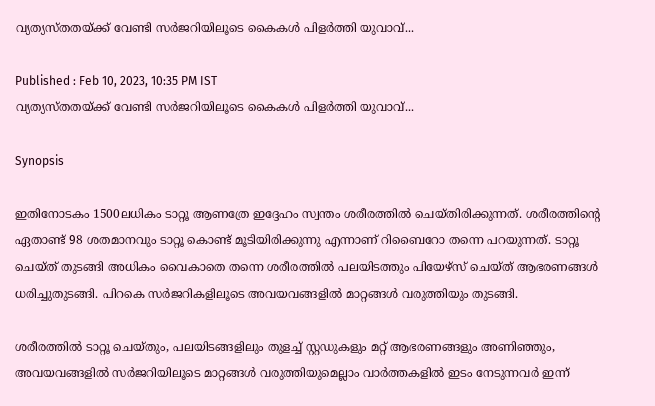വ്യത്യസ്തതയ്ക്ക് വേണ്ടി സര്‍ജറിയിലൂടെ കൈകള്‍ പിളര്‍ത്തി യുവാവ്...

Published : Feb 10, 2023, 10:35 PM IST
വ്യത്യസ്തതയ്ക്ക് വേണ്ടി സര്‍ജറിയിലൂടെ കൈകള്‍ പിളര്‍ത്തി യുവാവ്...

Synopsis

ഇതിനോടകം 1500ലധികം ടാറ്റൂ ആണത്രേ ഇദ്ദേഹം സ്വന്തം ശരീരത്തില്‍ ചെയ്തിരിക്കുന്നത്. ശരീരത്തിന്‍റെ ഏതാണ്ട് 98 ശതമാനവും ടാറ്റൂ കൊണ്ട് മൂടിയിരിക്കുന്നു എന്നാണ് റിബൈറോ തന്നെ പറയുന്നത്. ടാറ്റൂ ചെയ്ത് തുടങ്ങി അധികം വൈകാതെ തന്നെ ശരീരത്തില്‍ പലയിടത്തും പിയേഴ്സ് ചെയ്ത് ആഭരണങ്ങള്‍ ധരിച്ചുതുടങ്ങി. പിറകെ സര്‍ജറികളിലൂടെ അവയവങ്ങളില്‍ മാറ്റങ്ങള്‍ വരുത്തിയും തുടങ്ങി.

ശരീരത്തില്‍ ടാറ്റൂ ചെയ്തും, പലയിടങ്ങളിലും തുളച്ച് സ്റ്റഡുകളും മറ്റ് ആഭരണങ്ങളും അണിഞ്ഞും, അവയവങ്ങളില്‍ സര്‍ജറിയിലൂടെ മാറ്റങ്ങള്‍ വരുത്തിയുമെല്ലാം വാര്‍ത്തകളില്‍ ഇടം നേടുന്നവര്‍ ഇന്ന്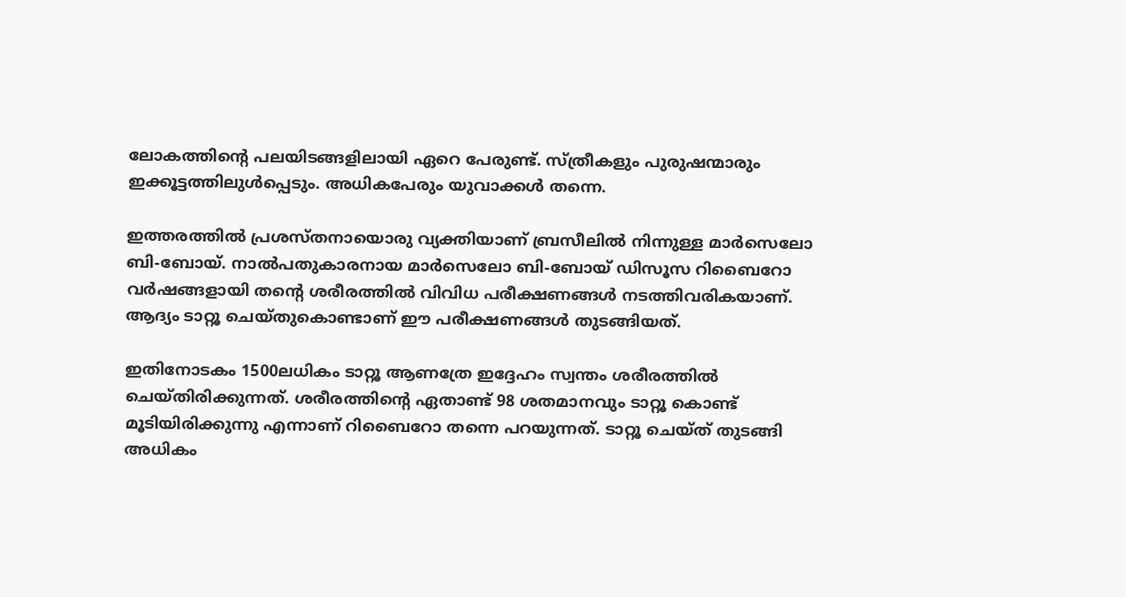ലോകത്തിന്‍റെ പലയിടങ്ങളിലായി ഏറെ പേരുണ്ട്. സ്ത്രീകളും പുരുഷന്മാരും ഇക്കൂട്ടത്തിലുള്‍പ്പെടും. അധികപേരും യുവാക്കള്‍ തന്നെ.

ഇത്തരത്തില്‍ പ്രശസ്തനായൊരു വ്യക്തിയാണ് ബ്രസീലില്‍ നിന്നുള്ള മാര്‍സെലോ ബി-ബോയ്. നാല്‍പതുകാരനായ മാര്‍സെലോ ബി-ബോയ് ഡിസൂസ റിബൈറോ വര്‍ഷങ്ങളായി തന്‍റെ ശരീരത്തില്‍ വിവിധ പരീക്ഷണങ്ങള്‍ നടത്തിവരികയാണ്. ആദ്യം ടാറ്റൂ ചെയ്തുകൊണ്ടാണ് ഈ പരീക്ഷണങ്ങള്‍ തുടങ്ങിയത്.

ഇതിനോടകം 1500ലധികം ടാറ്റൂ ആണത്രേ ഇദ്ദേഹം സ്വന്തം ശരീരത്തില്‍ ചെയ്തിരിക്കുന്നത്. ശരീരത്തിന്‍റെ ഏതാണ്ട് 98 ശതമാനവും ടാറ്റൂ കൊണ്ട് മൂടിയിരിക്കുന്നു എന്നാണ് റിബൈറോ തന്നെ പറയുന്നത്. ടാറ്റൂ ചെയ്ത് തുടങ്ങി അധികം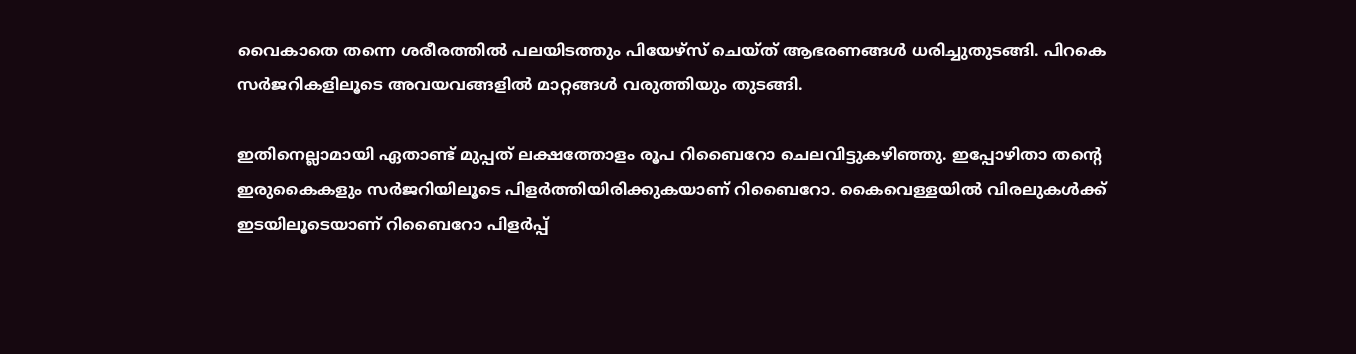വൈകാതെ തന്നെ ശരീരത്തില്‍ പലയിടത്തും പിയേഴ്സ് ചെയ്ത് ആഭരണങ്ങള്‍ ധരിച്ചുതുടങ്ങി. പിറകെ സര്‍ജറികളിലൂടെ അവയവങ്ങളില്‍ മാറ്റങ്ങള്‍ വരുത്തിയും തുടങ്ങി.

ഇതിനെല്ലാമായി ഏതാണ്ട് മുപ്പത് ലക്ഷത്തോളം രൂപ റിബൈറോ ചെലവിട്ടുകഴിഞ്ഞു. ഇപ്പോഴിതാ തന്‍റെ ഇരുകൈകളും സര്‍ജറിയിലൂടെ പിളര്‍ത്തിയിരിക്കുകയാണ് റിബൈറോ. കൈവെള്ളയില്‍ വിരലുകള്‍ക്ക് ഇടയിലൂടെയാണ് റിബൈറോ പിളര്‍പ്പ്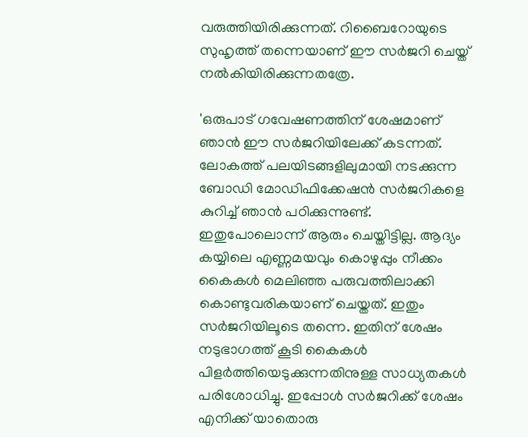വരുത്തിയിരിക്കുന്നത്. റിബൈറോയുടെ സുഹൃത്ത് തന്നെയാണ് ഈ സര്‍ജറി ചെയ്ത് നല്‍കിയിരിക്കുന്നതത്രേ.

'ഒരുപാട് ഗവേഷണത്തിന് ശേഷമാണ് ഞാൻ ഈ സര്‍ജറിയിലേക്ക് കടന്നത്. ലോകത്ത് പലയിടങ്ങളിലുമായി നടക്കുന്ന ബോഡി മോഡിഫിക്കേഷൻ സര്‍ജറികളെ കുറിച്ച് ഞാൻ പഠിക്കുന്നുണ്ട്. ഇതുപോലൊന്ന് ആരും ചെയ്തിട്ടില്ല. ആദ്യം കയ്യിലെ എണ്ണമയവും കൊഴുപ്പും നീക്കം കൈകള്‍ മെലിഞ്ഞ പരുവത്തിലാക്കി കൊണ്ടുവരികയാണ് ചെയ്തത്. ഇതും സര്‍ജറിയിലൂടെ തന്നെ. ഇതിന് ശേഷം നടുഭാഗത്ത് കൂടി കൈകള്‍ പിളര്‍ത്തിയെടുക്കുന്നതിനുള്ള സാധ്യതകള്‍ പരിശോധിച്ചു. ഇപ്പോള്‍ സര്‍ജറിക്ക് ശേഷം എനിക്ക് യാതൊരു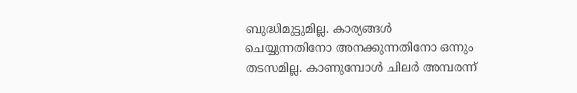ബുദ്ധിമുട്ടുമില്ല. കാര്യങ്ങള്‍ ചെയ്യുന്നതിനോ അനക്കുന്നതിനോ ഒന്നും തടസമില്ല. കാണുമ്പോള്‍ ചിലര്‍ അമ്പരന്ന്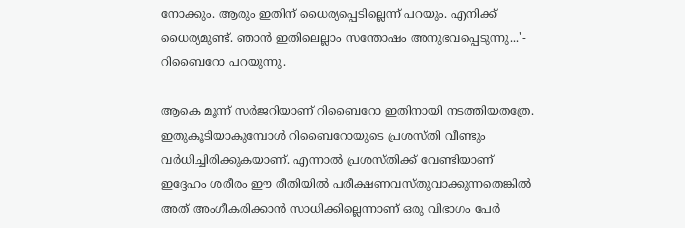നോക്കും. ആരും ഇതിന് ധൈര്യപ്പെടില്ലെന്ന് പറയും. എനിക്ക് ധൈര്യമുണ്ട്. ഞാൻ ഇതിലെല്ലാം സന്തോഷം അനുഭവപ്പെടുന്നു...'- റിബൈറോ പറയുന്നു.

ആകെ മൂന്ന് സര്‍ജറിയാണ് റിബൈറോ ഇതിനായി നടത്തിയതത്രേ. ഇതുകൂടിയാകുമ്പോള്‍ റിബൈറോയുടെ പ്രശസ്തി വീണ്ടും വര്‍ധിച്ചിരിക്കുകയാണ്. എന്നാല്‍ പ്രശസ്തിക്ക് വേണ്ടിയാണ് ഇദ്ദേഹം ശരീരം ഈ രീതിയില്‍ പരീക്ഷണവസ്തുവാക്കുന്നതെങ്കില്‍ അത് അംഗീകരിക്കാൻ സാധിക്കില്ലെന്നാണ് ഒരു വിഭാഗം പേര്‍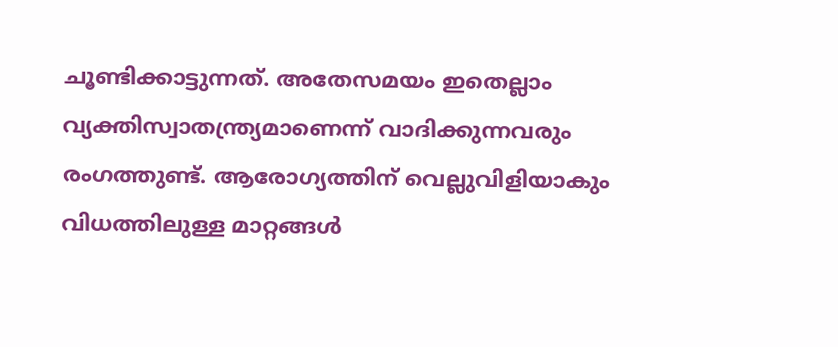ചൂണ്ടിക്കാട്ടുന്നത്. അതേസമയം ഇതെല്ലാം വ്യക്തിസ്വാതന്ത്ര്യമാണെന്ന് വാദിക്കുന്നവരും രംഗത്തുണ്ട്. ആരോഗ്യത്തിന് വെല്ലുവിളിയാകും വിധത്തിലുള്ള മാറ്റങ്ങള്‍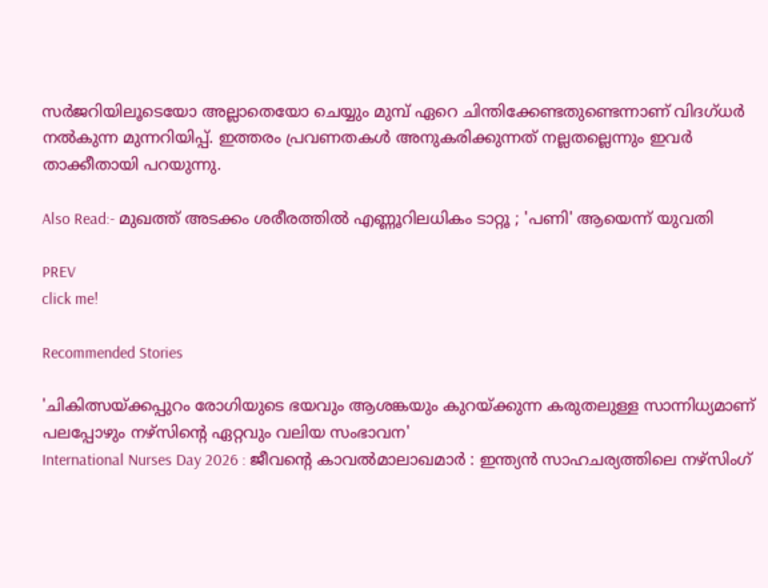സര്‍ജറിയിലൂടെയോ അല്ലാതെയോ ചെയ്യും മുമ്പ് ഏറെ ചിന്തിക്കേണ്ടതുണ്ടെന്നാണ് വിദഗ്ധര്‍ നല്‍കുന്ന മുന്നറിയിപ്പ്. ഇത്തരം പ്രവണതകള്‍ അനുകരിക്കുന്നത് നല്ലതല്ലെന്നും ഇവര്‍ താക്കീതായി പറയുന്നു.

Also Read:- മുഖത്ത് അടക്കം ശരീരത്തിൽ എണ്ണൂറിലധികം ടാറ്റൂ ; 'പണി' ആയെന്ന് യുവതി

PREV
click me!

Recommended Stories

'ചികിത്സയ്ക്കപ്പുറം രോഗിയുടെ ഭയവും ആശങ്കയും കുറയ്ക്കുന്ന കരുതലുള്ള സാന്നിധ്യമാണ് പലപ്പോഴും നഴ്സിന്റെ ഏറ്റവും വലിയ സംഭാവന'
International Nurses Day 2026 : ജീവന്റെ കാവൽമാലാഖമാർ : ഇന്ത്യൻ സാഹചര്യത്തിലെ നഴ്സിംഗ്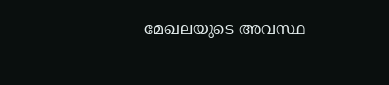മേഖലയുടെ അവസ്ഥ